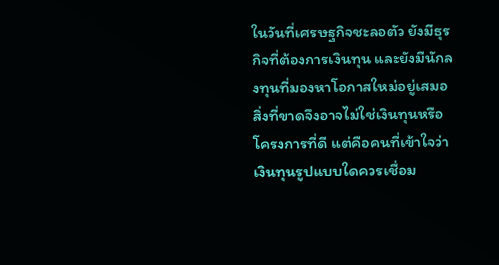ในวันที่เศรษฐกิจชะลอตัว ยังมีธุรกิจที่ต้องการเงินทุน และยังมีนักลงทุนที่มองหาโอกาสใหม่อยู่เสมอ สิ่งที่ขาดจึงอาจไม่ใช่เงินทุนหรือโครงการที่ดี แต่คือคนที่เข้าใจว่า เงินทุนรูปแบบใดควรเชื่อม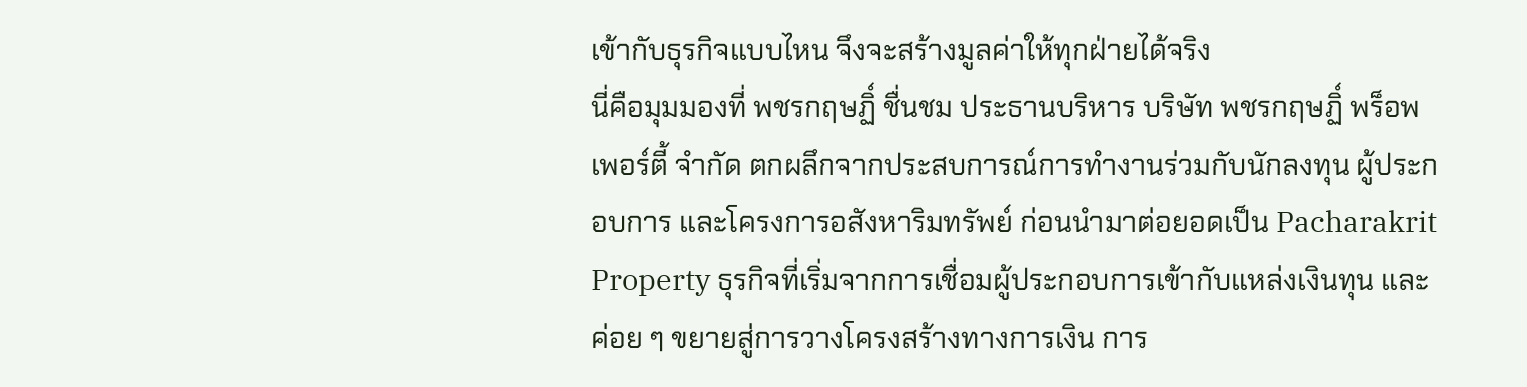เข้ากับธุรกิจแบบไหน จึงจะสร้างมูลค่าให้ทุกฝ่ายได้จริง
นี่คือมุมมองที่ พชรกฤษฏิ์ ชื่นชม ประธานบริหาร บริษัท พชรกฤษฏิ์ พร็อพเพอร์ตี้ จำกัด ตกผลึกจากประสบการณ์การทำงานร่วมกับนักลงทุน ผู้ประกอบการ และโครงการอสังหาริมทรัพย์ ก่อนนำมาต่อยอดเป็น Pacharakrit Property ธุรกิจที่เริ่มจากการเชื่อมผู้ประกอบการเข้ากับแหล่งเงินทุน และค่อย ๆ ขยายสู่การวางโครงสร้างทางการเงิน การ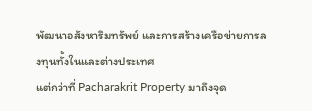พัฒนาอสังหาริมทรัพย์ และการสร้างเครือข่ายการลงทุนทั้งในและต่างประเทศ
แต่กว่าที่ Pacharakrit Property มาถึงจุด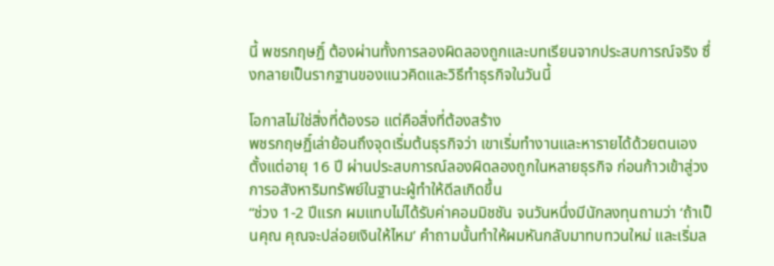นี้ พชรกฤษฏิ์ ต้องผ่านทั้งการลองผิดลองถูกและบทเรียนจากประสบการณ์จริง ซึ่งกลายเป็นรากฐานของแนวคิดและวิธีทำธุรกิจในวันนี้

โอกาสไม่ใช่สิ่งที่ต้องรอ แต่คือสิ่งที่ต้องสร้าง
พชรกฤษฏิ์เล่าย้อนถึงจุดเริ่มต้นธุรกิจว่า เขาเริ่มทำงานและหารายได้ด้วยตนเองตั้งแต่อายุ 16 ปี ผ่านประสบการณ์ลองผิดลองถูกในหลายธุรกิจ ก่อนก้าวเข้าสู่วงการอสังหาริมทรัพย์ในฐานะผู้ทำให้ดีลเกิดขึ้น
“ช่วง 1-2 ปีแรก ผมแทบไม่ได้รับค่าคอมมิชชัน จนวันหนึ่งมีนักลงทุนถามว่า ‘ถ้าเป็นคุณ คุณจะปล่อยเงินให้ไหม’ คำถามนั้นทำให้ผมหันกลับมาทบทวนใหม่ และเริ่มล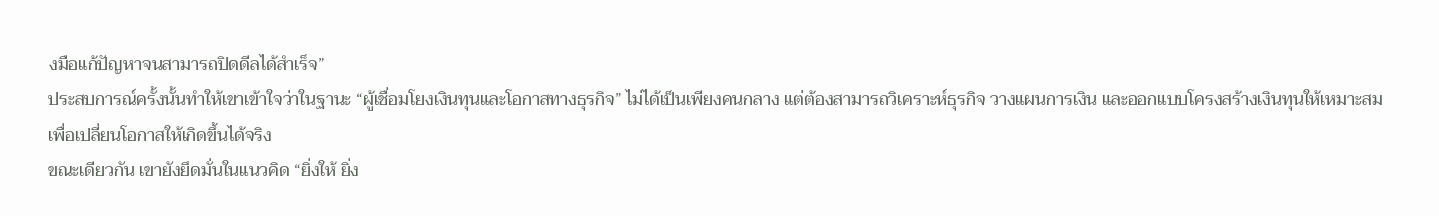งมือแก้ปัญหาจนสามารถปิดดีลได้สำเร็จ”
ประสบการณ์ครั้งนั้นทำให้เขาเข้าใจว่าในฐานะ “ผู้เชื่อมโยงเงินทุนและโอกาสทางธุรกิจ” ไม่ได้เป็นเพียงคนกลาง แต่ต้องสามารถวิเคราะห์ธุรกิจ วางแผนการเงิน และออกแบบโครงสร้างเงินทุนให้เหมาะสม เพื่อเปลี่ยนโอกาสให้เกิดขึ้นได้จริง
ขณะเดียวกัน เขายังยึดมั่นในแนวคิด “ยิ่งให้ ยิ่ง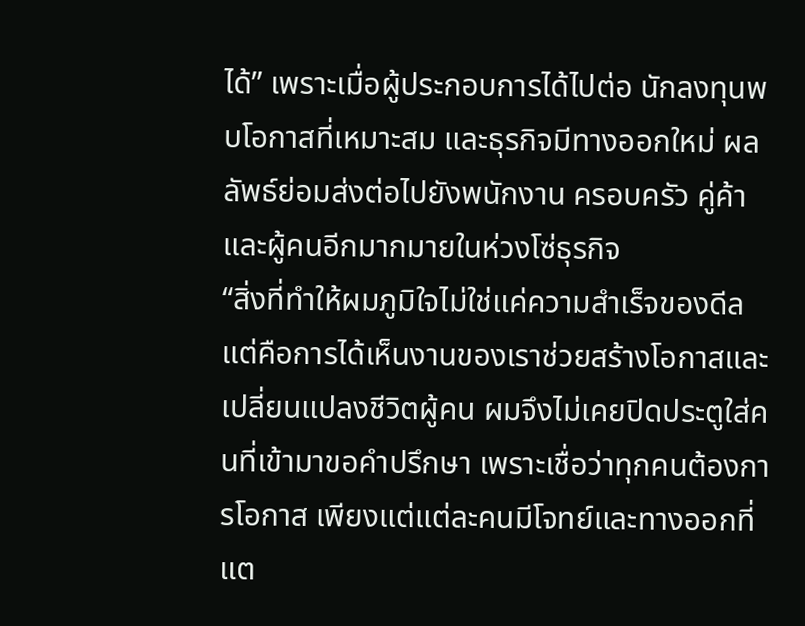ได้” เพราะเมื่อผู้ประกอบการได้ไปต่อ นักลงทุนพบโอกาสที่เหมาะสม และธุรกิจมีทางออกใหม่ ผลลัพธ์ย่อมส่งต่อไปยังพนักงาน ครอบครัว คู่ค้า และผู้คนอีกมากมายในห่วงโซ่ธุรกิจ
“สิ่งที่ทำให้ผมภูมิใจไม่ใช่แค่ความสำเร็จของดีล แต่คือการได้เห็นงานของเราช่วยสร้างโอกาสและเปลี่ยนแปลงชีวิตผู้คน ผมจึงไม่เคยปิดประตูใส่คนที่เข้ามาขอคำปรึกษา เพราะเชื่อว่าทุกคนต้องการโอกาส เพียงแต่แต่ละคนมีโจทย์และทางออกที่แต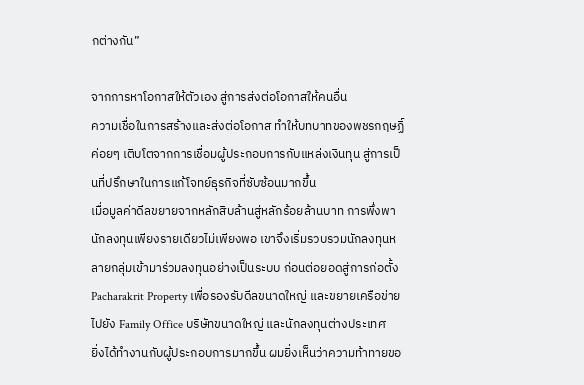กต่างกัน”

จากการหาโอกาสให้ตัวเอง สู่การส่งต่อโอกาสให้คนอื่น
ความเชื่อในการสร้างและส่งต่อโอกาส ทำให้บทบาทของพชรกฤษฏิ์ค่อยๆ เติบโตจากการเชื่อมผู้ประกอบการกับแหล่งเงินทุน สู่การเป็นที่ปรึกษาในการแก้โจทย์ธุรกิจที่ซับซ้อนมากขึ้น
เมื่อมูลค่าดีลขยายจากหลักสิบล้านสู่หลักร้อยล้านบาท การพึ่งพานักลงทุนเพียงรายเดียวไม่เพียงพอ เขาจึงเริ่มรวบรวมนักลงทุนหลายกลุ่มเข้ามาร่วมลงทุนอย่างเป็นระบบ ก่อนต่อยอดสู่การก่อตั้ง Pacharakrit Property เพื่อรองรับดีลขนาดใหญ่ และขยายเครือข่ายไปยัง Family Office บริษัทขนาดใหญ่ และนักลงทุนต่างประเทศ
ยิ่งได้ทำงานกับผู้ประกอบการมากขึ้น ผมยิ่งเห็นว่าความท้าทายขอ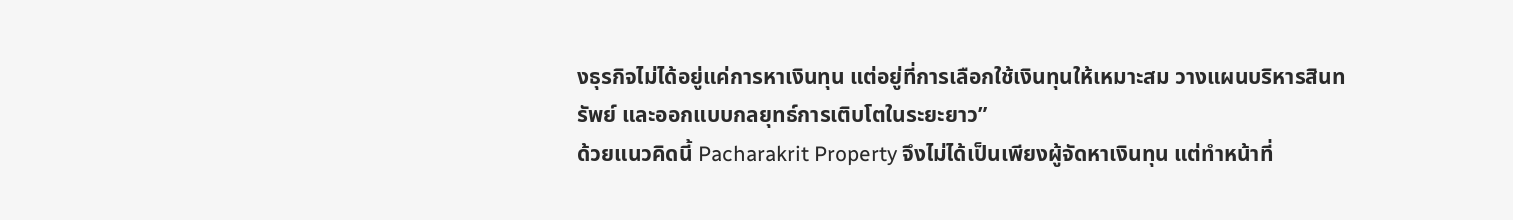งธุรกิจไม่ได้อยู่แค่การหาเงินทุน แต่อยู่ที่การเลือกใช้เงินทุนให้เหมาะสม วางแผนบริหารสินทรัพย์ และออกแบบกลยุทธ์การเติบโตในระยะยาว”
ด้วยแนวคิดนี้ Pacharakrit Property จึงไม่ได้เป็นเพียงผู้จัดหาเงินทุน แต่ทำหน้าที่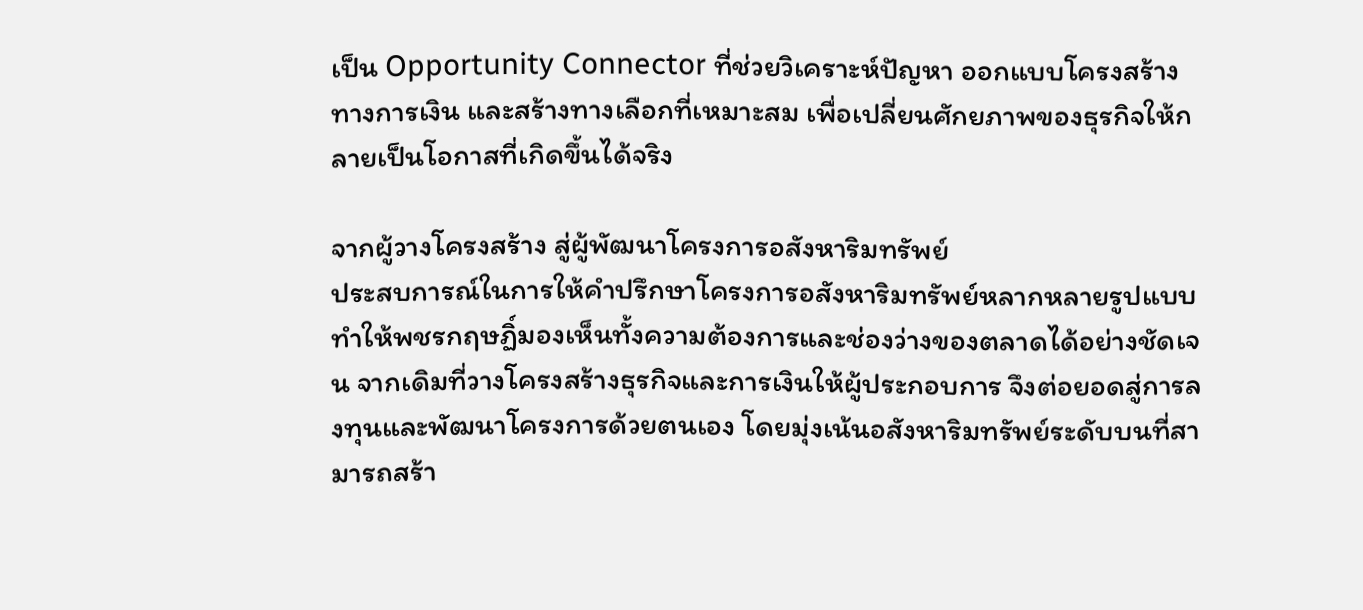เป็น Opportunity Connector ที่ช่วยวิเคราะห์ปัญหา ออกแบบโครงสร้างทางการเงิน และสร้างทางเลือกที่เหมาะสม เพื่อเปลี่ยนศักยภาพของธุรกิจให้กลายเป็นโอกาสที่เกิดขึ้นได้จริง

จากผู้วางโครงสร้าง สู่ผู้พัฒนาโครงการอสังหาริมทรัพย์
ประสบการณ์ในการให้คำปรึกษาโครงการอสังหาริมทรัพย์หลากหลายรูปแบบ ทำให้พชรกฤษฏิ์มองเห็นทั้งความต้องการและช่องว่างของตลาดได้อย่างชัดเจน จากเดิมที่วางโครงสร้างธุรกิจและการเงินให้ผู้ประกอบการ จึงต่อยอดสู่การลงทุนและพัฒนาโครงการด้วยตนเอง โดยมุ่งเน้นอสังหาริมทรัพย์ระดับบนที่สามารถสร้า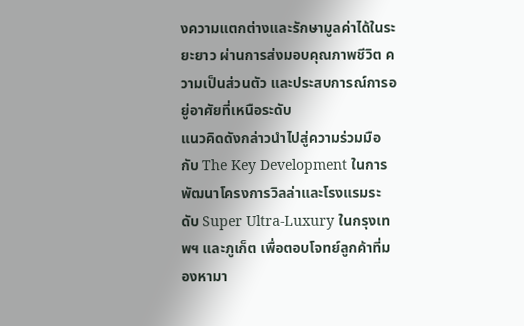งความแตกต่างและรักษามูลค่าได้ในระยะยาว ผ่านการส่งมอบคุณภาพชีวิต ความเป็นส่วนตัว และประสบการณ์การอยู่อาศัยที่เหนือระดับ
แนวคิดดังกล่าวนำไปสู่ความร่วมมือกับ The Key Development ในการพัฒนาโครงการวิลล่าและโรงแรมระดับ Super Ultra-Luxury ในกรุงเทพฯ และภูเก็ต เพื่อตอบโจทย์ลูกค้าที่มองหามา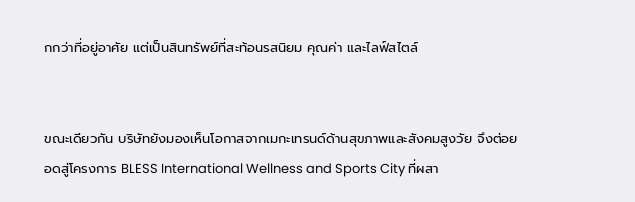กกว่าที่อยู่อาศัย แต่เป็นสินทรัพย์ที่สะท้อนรสนิยม คุณค่า และไลฟ์สไตล์


ขณะเดียวกัน บริษัทยังมองเห็นโอกาสจากเมกะเทรนด์ด้านสุขภาพและสังคมสูงวัย จึงต่อยอดสู่โครงการ BLESS International Wellness and Sports City ที่ผสา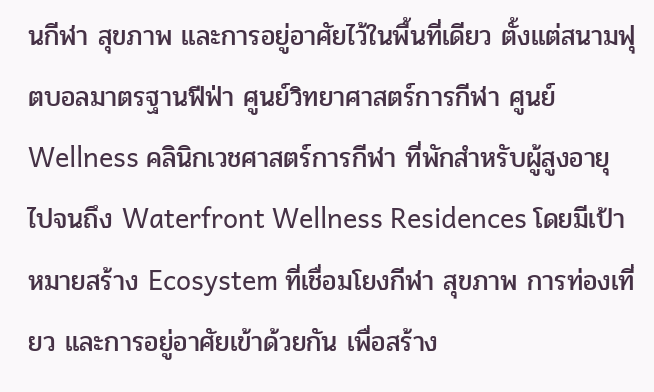นกีฬา สุขภาพ และการอยู่อาศัยไว้ในพื้นที่เดียว ตั้งแต่สนามฟุตบอลมาตรฐานฟีฟ่า ศูนย์วิทยาศาสตร์การกีฬา ศูนย์ Wellness คลินิกเวชศาสตร์การกีฬา ที่พักสำหรับผู้สูงอายุ ไปจนถึง Waterfront Wellness Residences โดยมีเป้าหมายสร้าง Ecosystem ที่เชื่อมโยงกีฬา สุขภาพ การท่องเที่ยว และการอยู่อาศัยเข้าด้วยกัน เพื่อสร้าง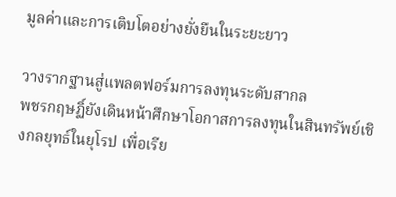มูลค่าและการเติบโตอย่างยั่งยืนในระยะยาว

วางรากฐานสู่แพลตฟอร์มการลงทุนระดับสากล
พชรกฤษฏิ์ยังเดินหน้าศึกษาโอกาสการลงทุนในสินทรัพย์เชิงกลยุทธ์ในยุโรป เพื่อเรีย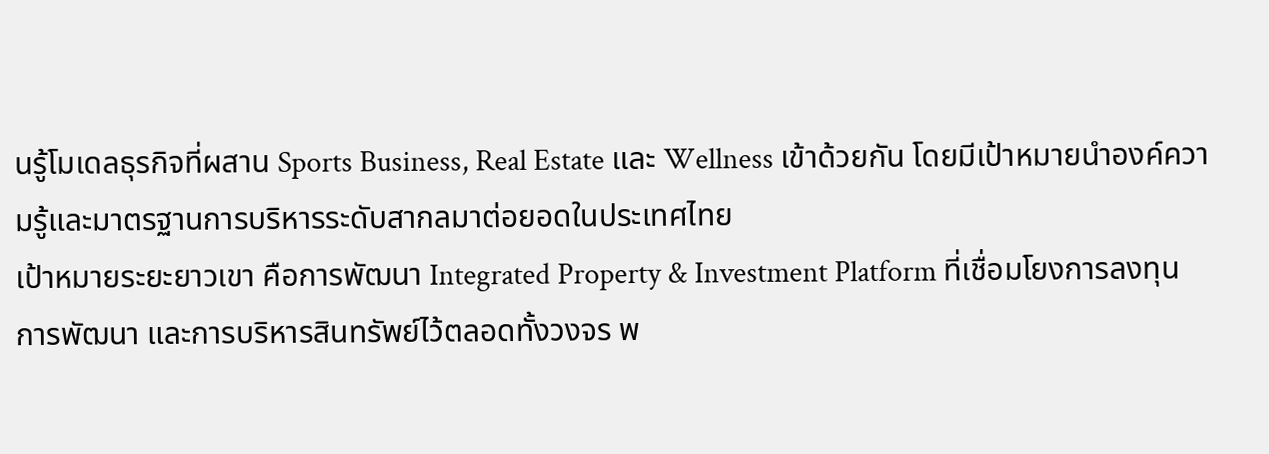นรู้โมเดลธุรกิจที่ผสาน Sports Business, Real Estate และ Wellness เข้าด้วยกัน โดยมีเป้าหมายนำองค์ความรู้และมาตรฐานการบริหารระดับสากลมาต่อยอดในประเทศไทย
เป้าหมายระยะยาวเขา คือการพัฒนา Integrated Property & Investment Platform ที่เชื่อมโยงการลงทุน การพัฒนา และการบริหารสินทรัพย์ไว้ตลอดทั้งวงจร พ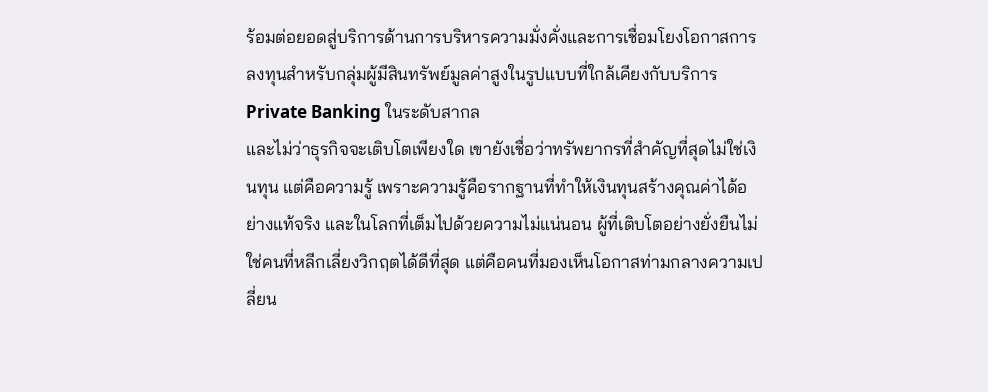ร้อมต่อยอดสู่บริการด้านการบริหารความมั่งคั่งและการเชื่อมโยงโอกาสการลงทุนสำหรับกลุ่มผู้มีสินทรัพย์มูลค่าสูงในรูปแบบที่ใกล้เคียงกับบริการ Private Banking ในระดับสากล
และไม่ว่าธุรกิจจะเติบโตเพียงใด เขายังเชื่อว่าทรัพยากรที่สำคัญที่สุดไม่ใช่เงินทุน แต่คือความรู้ เพราะความรู้คือรากฐานที่ทำให้เงินทุนสร้างคุณค่าได้อย่างแท้จริง และในโลกที่เต็มไปด้วยความไม่แน่นอน ผู้ที่เติบโตอย่างยั่งยืนไม่ใช่คนที่หลีกเลี่ยงวิกฤตได้ดีที่สุด แต่คือคนที่มองเห็นโอกาสท่ามกลางความเปลี่ยน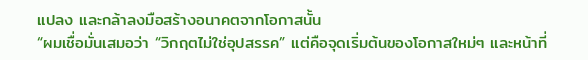แปลง และกล้าลงมือสร้างอนาคตจากโอกาสนั้น
“ผมเชื่อมั่นเสมอว่า “วิกฤตไม่ใช่อุปสรรค” แต่คือจุดเริ่มต้นของโอกาสใหม่ๆ และหน้าที่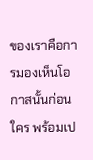ของเราคือการมองเห็นโอกาสนั้นก่อนใคร พร้อมเป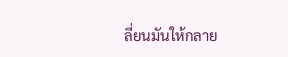ลี่ยนมันให้กลาย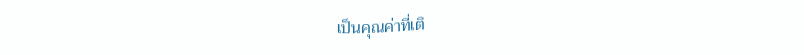เป็นคุณค่าที่เติ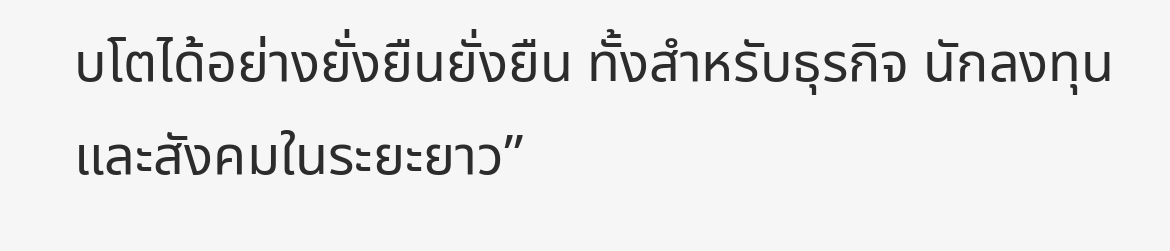บโตได้อย่างยั่งยืนยั่งยืน ทั้งสำหรับธุรกิจ นักลงทุน และสังคมในระยะยาว”